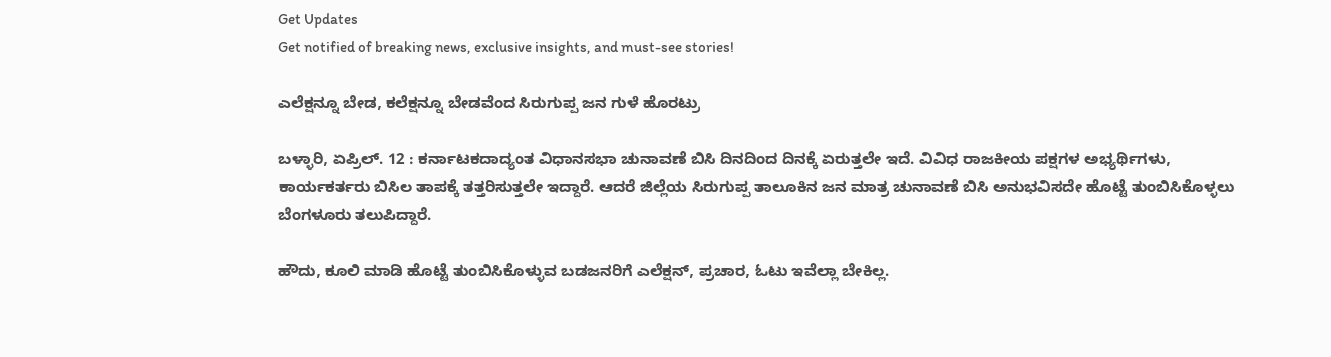Get Updates
Get notified of breaking news, exclusive insights, and must-see stories!

ಎಲೆಕ್ಷನ್ನೂ ಬೇಡ, ಕಲೆಕ್ಷನ್ನೂ ಬೇಡವೆಂದ ಸಿರುಗುಪ್ಪ ಜನ ಗುಳೆ ಹೊರಟ್ರು

ಬಳ್ಳಾರಿ, ಏಪ್ರಿಲ್. 12 : ಕರ್ನಾಟಕದಾದ್ಯಂತ ವಿಧಾನಸಭಾ ಚುನಾವಣೆ ಬಿಸಿ ದಿನದಿಂದ ದಿನಕ್ಕೆ ಏರುತ್ತಲೇ ಇದೆ. ವಿವಿಧ ರಾಜಕೀಯ ಪಕ್ಷಗಳ ಅಭ್ಯರ್ಥಿಗಳು, ಕಾರ್ಯಕರ್ತರು ಬಿಸಿಲ ತಾಪಕ್ಕೆ ತತ್ತರಿಸುತ್ತಲೇ ಇದ್ದಾರೆ. ಆದರೆ ಜಿಲ್ಲೆಯ ಸಿರುಗುಪ್ಪ ತಾಲೂಕಿನ ಜನ ಮಾತ್ರ ಚುನಾವಣೆ ಬಿಸಿ ಅನುಭವಿಸದೇ ಹೊಟ್ಟೆ ತುಂಬಿಸಿಕೊಳ್ಳಲು ಬೆಂಗಳೂರು ತಲುಪಿದ್ದಾರೆ.

ಹೌದು, ಕೂಲಿ ಮಾಡಿ ಹೊಟ್ಟೆ ತುಂಬಿಸಿಕೊಳ್ಳುವ ಬಡಜನರಿಗೆ ಎಲೆಕ್ಷನ್, ಪ್ರಚಾರ, ಓಟು ಇವೆಲ್ಲಾ ಬೇಕಿಲ್ಲ.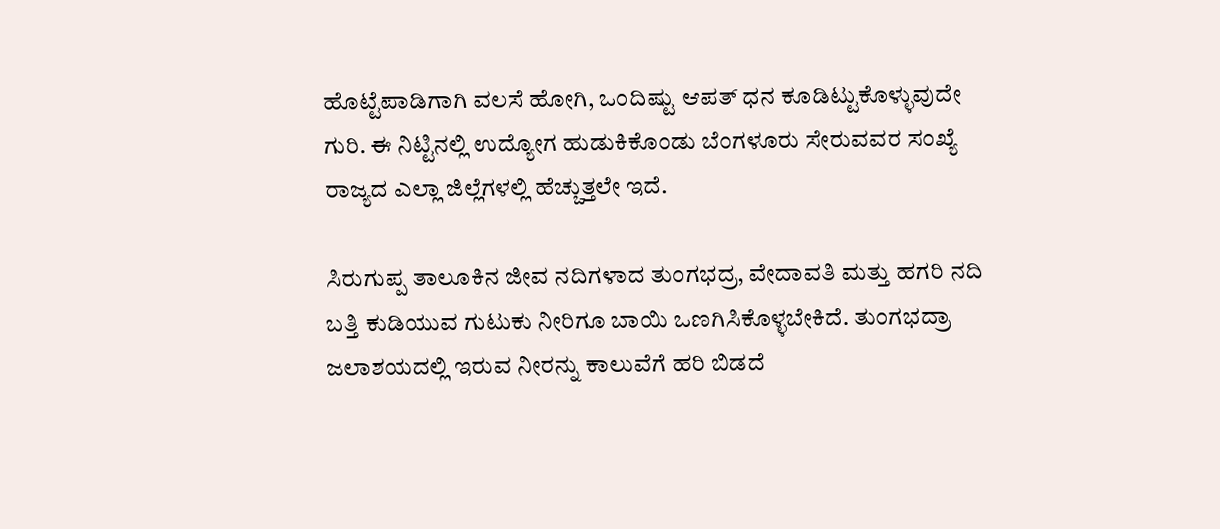ಹೊಟ್ಟೆಪಾಡಿಗಾಗಿ ವಲಸೆ ಹೋಗಿ, ಒಂದಿಷ್ಟು ಆಪತ್ ಧನ ಕೂಡಿಟ್ಟುಕೊಳ್ಳುವುದೇ ಗುರಿ. ಈ ನಿಟ್ಟಿನಲ್ಲಿ ಉದ್ಯೋಗ ಹುಡುಕಿಕೊಂಡು ಬೆಂಗಳೂರು ಸೇರುವವರ ಸಂಖ್ಯೆ ರಾಜ್ಯದ ಎಲ್ಲಾ ಜಿಲ್ಲೆಗಳಲ್ಲಿ ಹೆಚ್ಚುತ್ತಲೇ ಇದೆ.

ಸಿರುಗುಪ್ಪ ತಾಲೂಕಿನ ಜೀವ ನದಿಗಳಾದ ತುಂಗಭದ್ರ, ವೇದಾವತಿ ಮತ್ತು ಹಗರಿ ನದಿ ಬತ್ತಿ ಕುಡಿಯುವ ಗುಟುಕು ನೀರಿಗೂ ಬಾಯಿ ಒಣಗಿಸಿಕೊಳ್ಳಬೇಕಿದೆ. ತುಂಗಭದ್ರಾ ಜಲಾಶಯದಲ್ಲಿ ಇರುವ ನೀರನ್ನು ಕಾಲುವೆಗೆ ಹರಿ ಬಿಡದೆ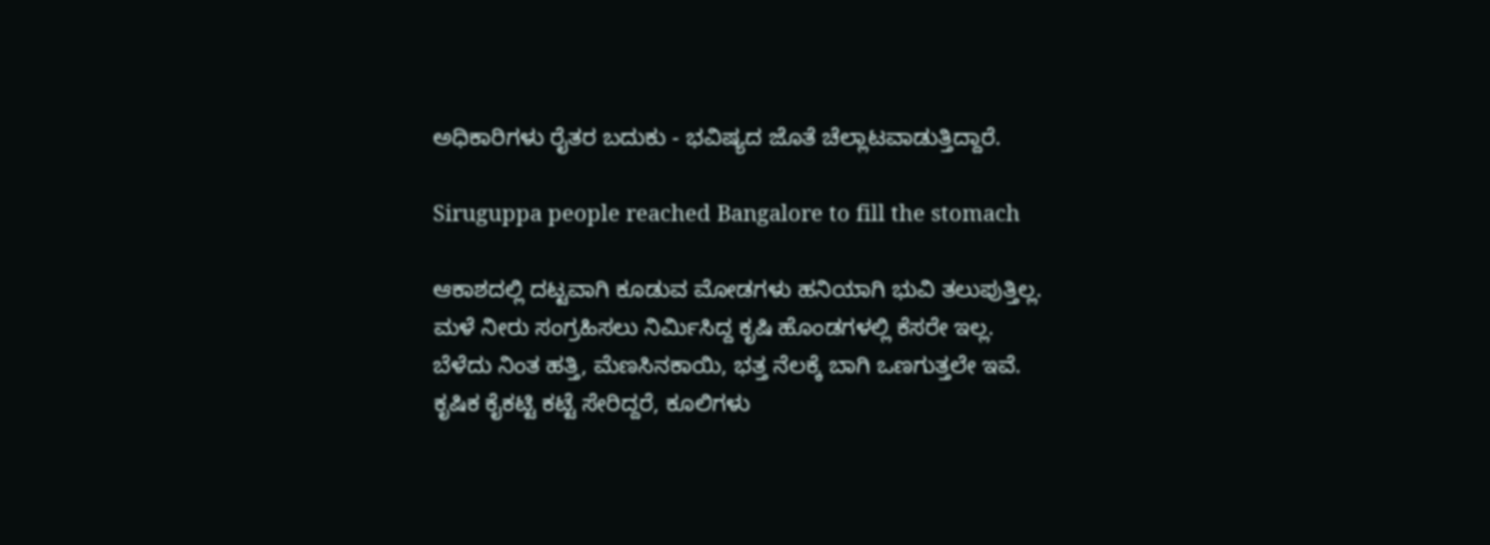ಅಧಿಕಾರಿಗಳು ರೈತರ ಬದುಕು - ಭವಿಷ್ಯದ ಜೊತೆ ಚೆಲ್ಲಾಟವಾಡುತ್ತಿದ್ದಾರೆ.

Siruguppa people reached Bangalore to fill the stomach

ಆಕಾಶದಲ್ಲಿ ದಟ್ಟವಾಗಿ ಕೂಡುವ ಮೋಡಗಳು ಹನಿಯಾಗಿ ಭುವಿ ತಲುಪುತ್ತಿಲ್ಲ. ಮಳೆ ನೀರು ಸಂಗ್ರಹಿಸಲು ನಿರ್ಮಿಸಿದ್ದ ಕೃಷಿ ಹೊಂಡಗಳಲ್ಲಿ ಕೆಸರೇ ಇಲ್ಲ. ಬೆಳೆದು ನಿಂತ ಹತ್ತಿ, ಮೆಣಸಿನಕಾಯಿ, ಭತ್ತ ನೆಲಕ್ಕೆ ಬಾಗಿ ಒಣಗುತ್ತಲೇ ಇವೆ. ಕೃಷಿಕ ಕೈಕಟ್ಟಿ ಕಟ್ಟೆ ಸೇರಿದ್ದರೆ, ಕೂಲಿಗಳು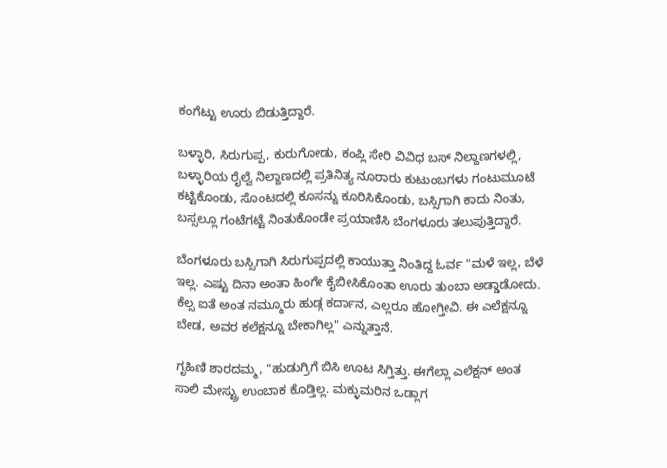ಕಂಗೆಟ್ಟು ಊರು ಬಿಡುತ್ತಿದ್ದಾರೆ.

ಬಳ್ಳಾರಿ, ಸಿರುಗುಪ್ಪ, ಕುರುಗೋಡು, ಕಂಪ್ಲಿ ಸೇರಿ ವಿವಿಧ ಬಸ್ ನಿಲ್ದಾಣಗಳಲ್ಲಿ, ಬಳ್ಳಾರಿಯ ರೈಲ್ವೆ ನಿಲ್ದಾಣದಲ್ಲಿ ಪ್ರತಿನಿತ್ಯ ನೂರಾರು ಕುಟುಂಬಗಳು ಗಂಟುಮೂಟೆ ಕಟ್ಟಿಕೊಂಡು, ಸೊಂಟದಲ್ಲಿ ಕೂಸನ್ನು ಕೂರಿಸಿಕೊಂಡು, ಬಸ್ಸಿಗಾಗಿ ಕಾದು ನಿಂತು, ಬಸ್ಸಲ್ಲೂ ಗಂಟೆಗಟ್ಟೆ ನಿಂತುಕೊಂಡೇ ಪ್ರಯಾಣಿಸಿ ಬೆಂಗಳೂರು ತಲುಪುತ್ತಿದ್ದಾರೆ.

ಬೆಂಗಳೂರು ಬಸ್ಸಿಗಾಗಿ ಸಿರುಗುಪ್ಪದಲ್ಲಿ ಕಾಯುತ್ತಾ ನಿಂತಿದ್ದ ಓರ್ವ "ಮಳೆ ಇಲ್ಲ, ಬೆಳೆ ಇಲ್ಲ. ಎಷ್ಟು ದಿನಾ ಅಂತಾ ಹಿಂಗೇ ಕೈಬೀಸಿಕೊಂತಾ ಊರು ತುಂಬಾ ಅಡ್ಡಾಡೋದು. ಕೆಲ್ಸ ಐತೆ ಅಂತ ನಮ್ಮೂರು ಹುಡ್ಗ ಕರ್ದಾನ, ಎಲ್ಲರೂ ಹೋಗ್ತೀವಿ. ಈ ಎಲೆಕ್ಷನ್ನೂ ಬೇಡ, ಅವರ ಕಲೆಕ್ಷನ್ನೂ ಬೇಕಾಗಿಲ್ಲ" ಎನ್ನುತ್ತಾನೆ.

ಗೃಹಿಣಿ ಶಾರದಮ್ಮ, "ಹುಡುಗ್ರಿಗೆ ಬಿಸಿ ಊಟ ಸಿಗ್ತಿತ್ತು. ಈಗೆಲ್ಲಾ ಎಲೆಕ್ಷನ್ ಅಂತ ಸಾಲಿ ಮೇಸ್ಟ್ರು ಉಂಬಾಕ ಕೊಡ್ತಿಲ್ಲ. ಮಕ್ಳುಮರಿನ ಒಡ್ಲಾಗ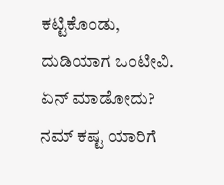ಕಟ್ಟಿಕೊಂಡು, ದುಡಿಯಾಗ ಒಂಟೀವಿ. ಏನ್ ಮಾಡೋದು? ನಮ್ ಕಷ್ಟ ಯಾರಿಗೆ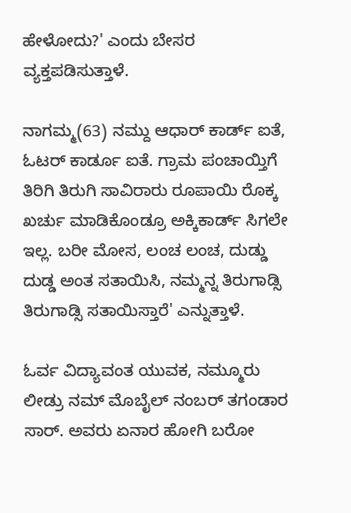ಹೇಳೋದು?' ಎಂದು ಬೇಸರ ವ್ಯಕ್ತಪಡಿಸುತ್ತಾಳೆ.

ನಾಗಮ್ಮ(63) ನಮ್ದು ಆಧಾರ್ ಕಾರ್ಡ್ ಐತೆ, ಓಟರ್ ಕಾರ್ಡೂ ಐತೆ. ಗ್ರಾಮ ಪಂಚಾಯ್ತಿಗೆ ತಿರಿಗಿ ತಿರುಗಿ ಸಾವಿರಾರು ರೂಪಾಯಿ ರೊಕ್ಕ ಖರ್ಚು ಮಾಡಿಕೊಂಡ್ರೂ ಅಕ್ಕಿಕಾರ್ಡ್ ಸಿಗಲೇ ಇಲ್ಲ. ಬರೀ ಮೋಸ, ಲಂಚ ಲಂಚ, ದುಡ್ಡು ದುಡ್ಡ ಅಂತ ಸತಾಯಿಸಿ, ನಮ್ಮನ್ನ ತಿರುಗಾಡ್ಸಿ ತಿರುಗಾಡ್ಸಿ ಸತಾಯಿಸ್ತಾರೆ' ಎನ್ನುತ್ತಾಳೆ.

ಓರ್ವ ವಿದ್ಯಾವಂತ ಯುವಕ, ನಮ್ಮೂರು ಲೀಡ್ರು ನಮ್ ಮೊಬೈಲ್ ನಂಬರ್ ತಗಂಡಾರ ಸಾರ್. ಅವರು ಏನಾರ ಹೋಗಿ ಬರೋ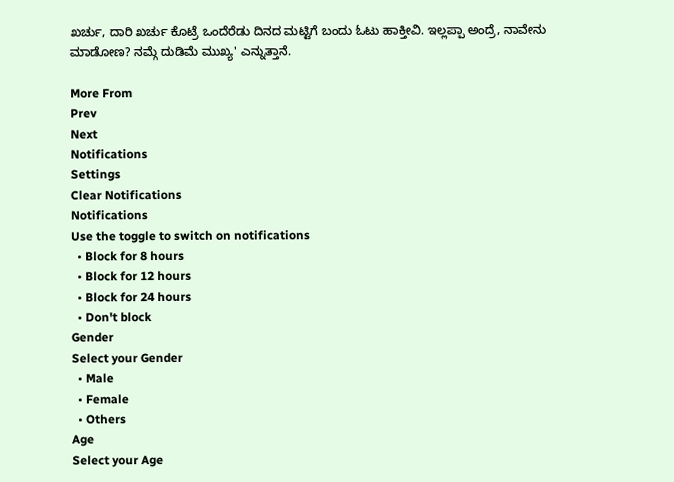ಖರ್ಚು, ದಾರಿ ಖರ್ಚು ಕೊಟ್ರೆ ಒಂದೆರೆಡು ದಿನದ ಮಟ್ಟಿಗೆ ಬಂದು ಓಟು ಹಾಕ್ತೀವಿ. ಇಲ್ಲಪ್ಪಾ ಅಂದ್ರೆ, ನಾವೇನು ಮಾಡೋಣ? ನಮ್ಗೆ ದುಡಿಮೆ ಮುಖ್ಯ' ಎನ್ನುತ್ತಾನೆ.

More From
Prev
Next
Notifications
Settings
Clear Notifications
Notifications
Use the toggle to switch on notifications
  • Block for 8 hours
  • Block for 12 hours
  • Block for 24 hours
  • Don't block
Gender
Select your Gender
  • Male
  • Female
  • Others
Age
Select your Age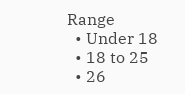Range
  • Under 18
  • 18 to 25
  • 26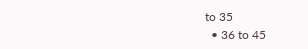to 35
  • 36 to 45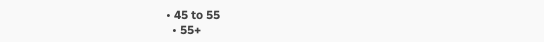• 45 to 55
  • 55+